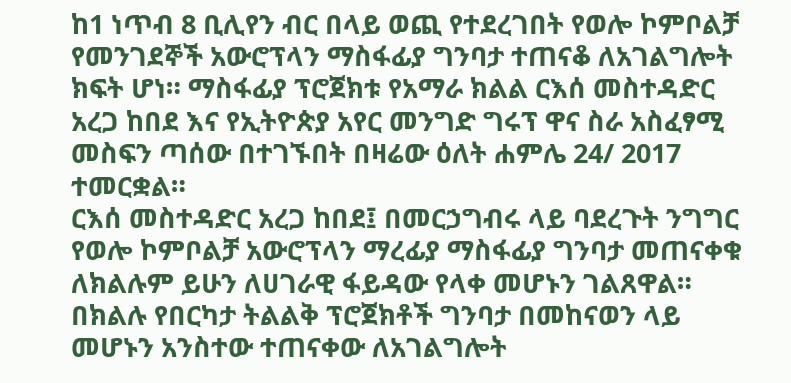ከ1 ነጥብ 8 ቢሊየን ብር በላይ ወጪ የተደረገበት የወሎ ኮምቦልቻ የመንገደኞች አውሮፕላን ማስፋፊያ ግንባታ ተጠናቆ ለአገልግሎት ክፍት ሆነ። ማስፋፊያ ፕሮጀክቱ የአማራ ክልል ርእሰ መስተዳድር አረጋ ከበደ እና የኢትዮጵያ አየር መንግድ ግሩፕ ዋና ስራ አስፈፃሚ መስፍን ጣሰው በተገኙበት በዛሬው ዕለት ሐምሌ 24/ 2017 ተመርቋል።
ርእሰ መስተዳድር አረጋ ከበደ፤ በመርኃግብሩ ላይ ባደረጉት ንግግር የወሎ ኮምቦልቻ አውሮፕላን ማረፊያ ማስፋፊያ ግንባታ መጠናቀቁ ለክልሉም ይሁን ለሀገራዊ ፋይዳው የላቀ መሆኑን ገልጸዋል።
በክልሉ የበርካታ ትልልቅ ፕሮጀክቶች ግንባታ በመከናወን ላይ መሆኑን አንስተው ተጠናቀው ለአገልግሎት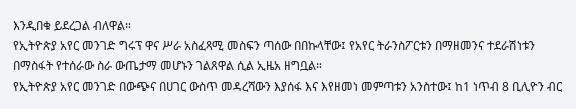እንዲበቁ ይደረጋል ብለዋል።
የኢትዮጵያ አየር መንገድ ግሩፕ ዋና ሥራ አስፈጻሚ መስፍን ጣሰው በበኩላቸው፤ የአየር ትራንስፖርቱን በማዘመንና ተደራሽነቱን በማስፋት የተሰራው ስራ ውጤታማ መሆኑን ገልጸዋል ሲል ኢዜአ ዘግቧል።
የኢትዮጵያ አየር መንገድ በውጭና በሀገር ውስጥ መዳረሻውን እያሰፋ እና እየዘመነ መምጣቱን አንስተው፤ ከ1 ነጥብ 8 ቢሊዮን ብር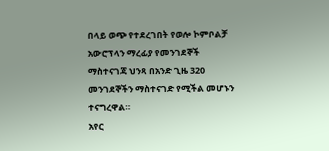በላይ ወጭ የተደረገበት የወሎ ኮምቦልቻ አውሮፕላን ማረፊያ የመንገደኞች ማስተናገጃ ህንጻ በአንድ ጊዜ 320 መንገደኞችን ማስተናገድ የሚችል መሆኑን ተናግረዋል።
አየር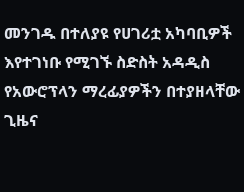መንገዱ በተለያዩ የሀገሪቷ አካባቢዎች እየተገነቡ የሚገኙ ስድስት አዳዲስ የአውሮፕላን ማረፊያዎችን በተያዘላቸው ጊዜና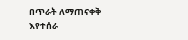በጥራት ለማጠናቀቅ እየተሰራ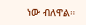ነው ብለዋል።